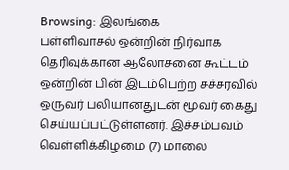Browsing: இலங்கை
பள்ளிவாசல் ஒன்றின் நிர்வாக தெரிவுக்கான ஆலோசனை கூட்டம் ஒன்றின் பின் இடம்பெற்ற சச்சரவில் ஒருவர் பலியானதுடன் மூவர் கைது செய்யப்பட்டுள்ளனர். இச்சம்பவம் வெள்ளிக்கிழமை (7) மாலை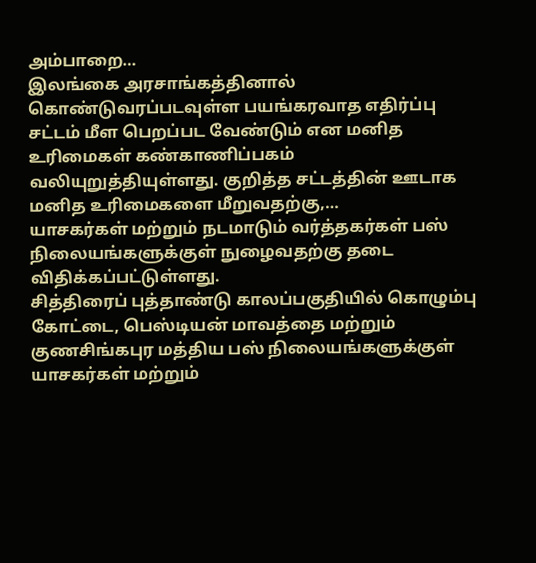அம்பாறை…
இலங்கை அரசாங்கத்தினால் கொண்டுவரப்படவுள்ள பயங்கரவாத எதிர்ப்பு சட்டம் மீள பெறப்பட வேண்டும் என மனித உரிமைகள் கண்காணிப்பகம் வலியுறுத்தியுள்ளது. குறித்த சட்டத்தின் ஊடாக மனித உரிமைகளை மீறுவதற்கு,…
யாசகர்கள் மற்றும் நடமாடும் வர்த்தகர்கள் பஸ் நிலையங்களுக்குள் நுழைவதற்கு தடை விதிக்கப்பட்டுள்ளது.
சித்திரைப் புத்தாண்டு காலப்பகுதியில் கொழும்பு கோட்டை, பெஸ்டியன் மாவத்தை மற்றும் குணசிங்கபுர மத்திய பஸ் நிலையங்களுக்குள் யாசகர்கள் மற்றும்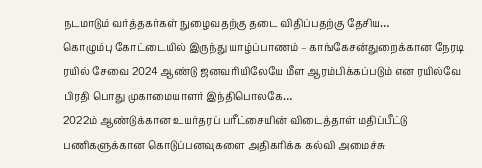நடமாடும் வர்த்தகர்கள் நுழைவதற்கு தடை விதிப்பதற்கு தேசிய…
கொழும்பு கோட்டையில் இருந்து யாழ்ப்பாணம் – காங்கேசன்துறைக்கான நேரடி ரயில் சேவை 2024 ஆண்டு ஜனவரியிலேயே மீள ஆரம்பிக்கப்படும் என ரயில்வே பிரதி பொது முகாமையாளர் இந்திபொலகே…
2022ம் ஆண்டுக்கான உயர்தரப் பரீட்சையின் விடைத்தாள் மதிப்பீட்டு பணிகளுக்கான கொடுப்பனவுகளை அதிகரிக்க கல்வி அமைச்சு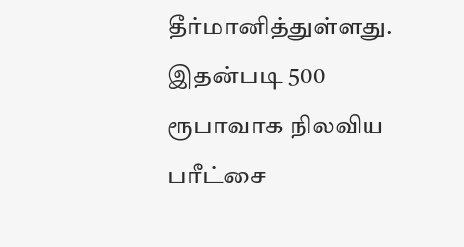தீர்மானித்துள்ளது. இதன்படி 500 ரூபாவாக நிலவிய பரீட்சை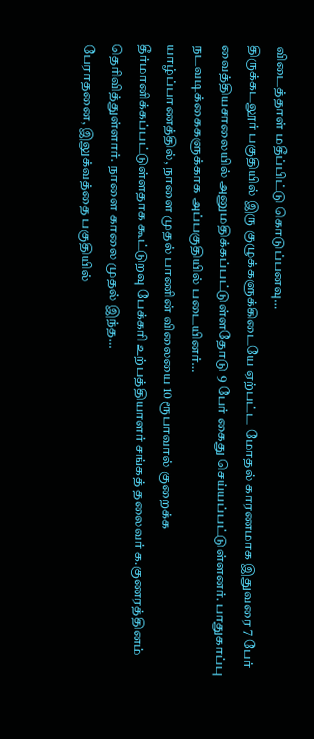விடைத்தாள் மதீப்பிட்டு கொடுப்பனவு…
திருக்கடலூர் பகுதியில் இரு குழுக்களுக்கிடையே ஏற்பட்ட மோதல் காரணமாக இதுவரை 7 பேர் வைத்தியசாலையில் அனுமதிக்கப்பட்டுள்ளதோடு 9 பேர் கைது செய்யப்பட்டுள்ளனர். பாதுகாப்பு நடவடிக்கைகளுக்காக அப்பகுதியில் படையினர்…
யாழ்ப்பாணத்தில், நாளை முதல் பாணின் விலையை 10 ரூபாவால் குறைக்க தீர்மானிக்கப்பட்டுள்ளதாக கூட்டுறவு பேக்கரி உற்பத்தியாளர் சங்கத் தலைவர் க.குணரத்தினம் தெரிவித்துள்ளார். நாளை காலை முதல் இந்த…
பேராதனை, இலுக்வத்தை பகுதியில்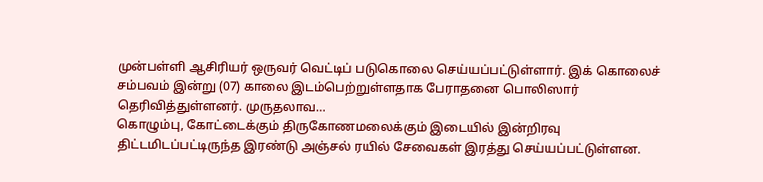முன்பள்ளி ஆசிரியர் ஒருவர் வெட்டிப் படுகொலை செய்யப்பட்டுள்ளார். இக் கொலைச் சம்பவம் இன்று (07) காலை இடம்பெற்றுள்ளதாக பேராதனை பொலிஸார் தெரிவித்துள்ளனர். முருதலாவ…
கொழும்பு, கோட்டைக்கும் திருகோணமலைக்கும் இடையில் இன்றிரவு திட்டமிடப்பட்டிருந்த இரண்டு அஞ்சல் ரயில் சேவைகள் இரத்து செய்யப்பட்டுள்ளன.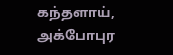கந்தளாய், அக்போபுர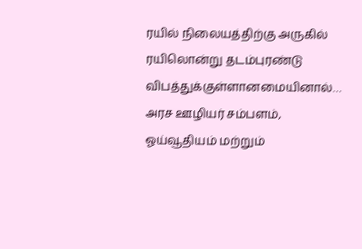ரயில் நிலையத்திற்கு அருகில் ரயிலொன்று தடம்புரண்டு விபத்துக்குள்ளானமையினால்…
அரச ஊழியர் சம்பளம், ஓய்வூதியம் மற்றும்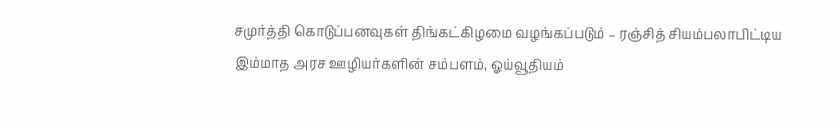சமுர்த்தி கொடுப்பனவுகள் திங்கட்கிழமை வழங்கப்படும் – ரஞ்சித் சியம்பலாபிட்டிய
இம்மாத அரச ஊழியர்களின் சம்பளம், ஓய்வூதியம்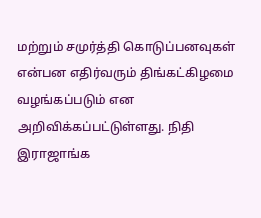மற்றும் சமுர்த்தி கொடுப்பனவுகள் என்பன எதிர்வரும் திங்கட்கிழமை வழங்கப்படும் என அறிவிக்கப்பட்டுள்ளது. நிதி இராஜாங்க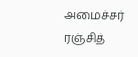அமைச்சர் ரஞ்சித்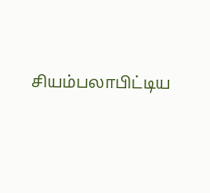சியம்பலாபிட்டிய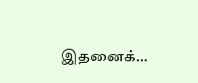இதனைக்…